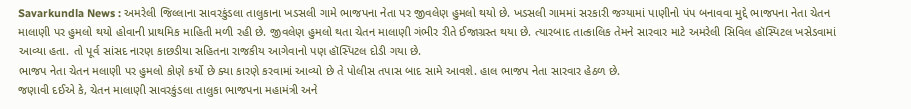Savarkundla News : અમરેલી જિલ્લાના સાવરકુંડલા તાલુકાના ખડસલી ગામે ભાજપના નેતા પર જીવલેણ હુમલો થયો છે. ખડસલી ગામમાં સરકારી જગ્યામાં પાણીનો પંપ બનાવવા મુદ્દે ભાજપના નેતા ચેતન માલાણી પર હુમલો થયો હોવાની પ્રાથમિક માહિતી મળી રહી છે. જીવલેણ હુમલો થતા ચેતન માલાણી ગંભીર રીતે ઈજાગ્રસ્ત થયા છે. ત્યારબાદ તાત્કાલિક તેમને સારવાર માટે અમરેલી સિવિલ હૉસ્પિટલ ખસેડવામાં આવ્યા હતા. તો પૂર્વ સાંસદ નારણ કાછડીયા સહિતના રાજકીય આગેવાનો પણ હૉસ્પિટલ દોડી ગયા છે.
ભાજપ નેતા ચેતન મલાણી પર હુમલો કોણે કર્યો છે ક્યા કારણે કરવામાં આવ્યો છે તે પોલીસ તપાસ બાદ સામે આવશે. હાલ ભાજપ નેતા સારવાર હેઠળ છે.
જણાવી દઈએ કે, ચેતન માલાણી સાવરકુંડલા તાલુકા ભાજપના મહામંત્રી અને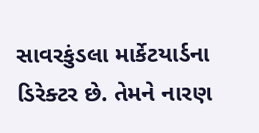સાવરકુંડલા માર્કેટયાર્ડના ડિરેક્ટર છે. તેમને નારણ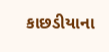કાછડીયાના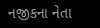નજીકના નેતા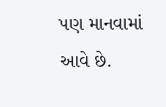પણ માનવામાં આવે છે.